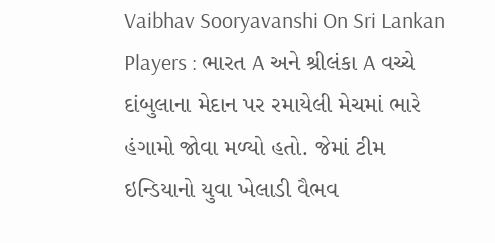Vaibhav Sooryavanshi On Sri Lankan Players : ભારત A અને શ્રીલંકા A વચ્ચે દાંબુલાના મેદાન પર રમાયેલી મેચમાં ભારે હંગામો જોવા મળ્યો હતો. જેમાં ટીમ ઇન્ડિયાનો યુવા ખેલાડી વૈભવ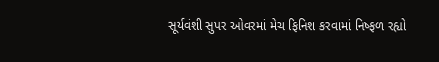સૂર્યવંશી સુપર ઓવરમાં મેચ ફિનિશ કરવામાં નિષ્ફળ રહ્યો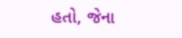હતો, જેના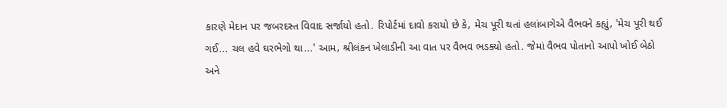કારણે મેદાન પર જબરદસ્ત વિવાદ સર્જાયો હતો. રિપોર્ટમાં દાવો કરાયો છે કે, મેચ પૂરી થતાં હલાંબાગેએ વૈભવને કહ્યું, 'મેચ પૂરી થઈ ગઈ... ચલ હવે ઘરભેગો થા...' આમ, શ્રીલંકન ખેલાડીની આ વાત પર વૈભવ ભડક્યો હતો. જેમાં વૈભવ પોતાનો આપો ખોઈ બેઠો અને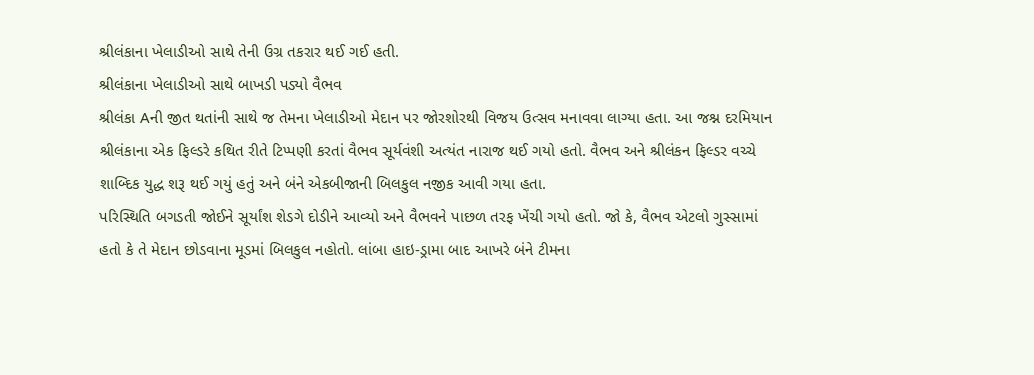શ્રીલંકાના ખેલાડીઓ સાથે તેની ઉગ્ર તકરાર થઈ ગઈ હતી.
શ્રીલંકાના ખેલાડીઓ સાથે બાખડી પડ્યો વૈભવ
શ્રીલંકા Aની જીત થતાંની સાથે જ તેમના ખેલાડીઓ મેદાન પર જોરશોરથી વિજય ઉત્સવ મનાવવા લાગ્યા હતા. આ જશ્ન દરમિયાન શ્રીલંકાના એક ફિલ્ડરે કથિત રીતે ટિપ્પણી કરતાં વૈભવ સૂર્યવંશી અત્યંત નારાજ થઈ ગયો હતો. વૈભવ અને શ્રીલંકન ફિલ્ડર વચ્ચે શાબ્દિક યુદ્ધ શરૂ થઈ ગયું હતું અને બંને એકબીજાની બિલકુલ નજીક આવી ગયા હતા.
પરિસ્થિતિ બગડતી જોઈને સૂર્યાંશ શેડગે દોડીને આવ્યો અને વૈભવને પાછળ તરફ ખેંચી ગયો હતો. જો કે, વૈભવ એટલો ગુસ્સામાં હતો કે તે મેદાન છોડવાના મૂડમાં બિલકુલ નહોતો. લાંબા હાઇ-ડ્રામા બાદ આખરે બંને ટીમના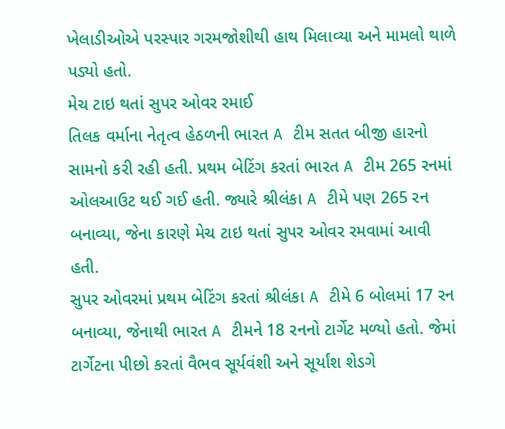ખેલાડીઓએ પરસ્પાર ગરમજોશીથી હાથ મિલાવ્યા અને મામલો થાળે પડ્યો હતો.
મેચ ટાઇ થતાં સુપર ઓવર રમાઈ
તિલક વર્માના નેતૃત્વ હેઠળની ભારત A ટીમ સતત બીજી હારનો સામનો કરી રહી હતી. પ્રથમ બેટિંગ કરતાં ભારત A ટીમ 265 રનમાં ઓલઆઉટ થઈ ગઈ હતી. જ્યારે શ્રીલંકા A ટીમે પણ 265 રન બનાવ્યા, જેના કારણે મેચ ટાઇ થતાં સુપર ઓવર રમવામાં આવી હતી.
સુપર ઓવરમાં પ્રથમ બેટિંગ કરતાં શ્રીલંકા A ટીમે 6 બોલમાં 17 રન બનાવ્યા, જેનાથી ભારત A ટીમને 18 રનનો ટાર્ગેટ મળ્યો હતો. જેમાં ટાર્ગેટના પીછો કરતાં વૈભવ સૂર્યવંશી અને સૂર્યાંશ શેડગે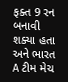ફક્ત 9 રન બનાવી શક્યા હતા અને ભારત A ટીમ મેચ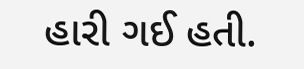હારી ગઈ હતી.